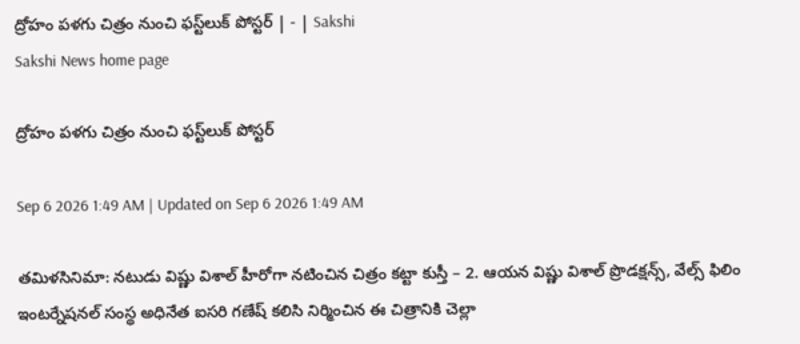ద్రోహం పళగు చిత్రం నుంచి ఫస్ట్‌లుక్‌ పోస్టర్‌ | - | Sakshi
Sakshi News home page

ద్రోహం పళగు చిత్రం నుంచి ఫస్ట్‌లుక్‌ పోస్టర్‌

Sep 6 2026 1:49 AM | Updated on Sep 6 2026 1:49 AM

తమిళసినిమా: నటుడు విష్ణు విశాల్‌ హీరోగా నటించిన చిత్రం కట్టా కుస్తీ – 2. ఆయన విష్ణు విశాల్‌ ప్రొడక్షన్స్‌, వేల్స్‌ ఫిలిం ఇంటర్నేషనల్‌ సంస్థ అధినేత ఐసరి గణేష్‌ కలిసి నిర్మించిన ఈ చిత్రానికి చెల్లా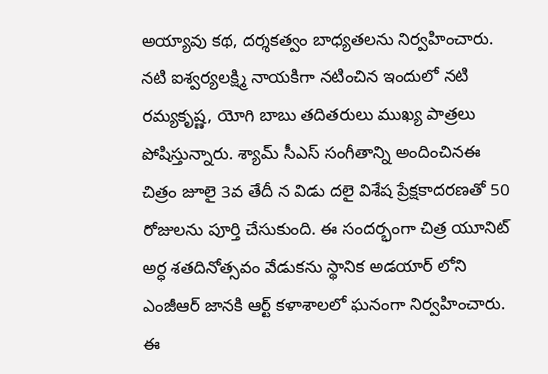అయ్యావు కథ, దర్శకత్వం బాధ్యతలను నిర్వహించారు. నటి ఐశ్వర్యలక్ష్మి నాయకిగా నటించిన ఇందులో నటి రమ్యకృష్ణ, యోగి బాబు తదితరులు ముఖ్య పాత్రలు పోషిస్తున్నారు. శ్యామ్‌ సీఎస్‌ సంగీతాన్ని అందించినఈ చిత్రం జూలై 3వ తేదీ న విడు దలై విశేష ప్రేక్షకాదరణతో 50 రోజులను పూర్తి చేసుకుంది. ఈ సందర్భంగా చిత్ర యూనిట్‌ అర్ధ శతదినోత్సవం వేడుకను స్థానిక అడయార్‌ లోని ఎంజీఆర్‌ జానకి ఆర్ట్‌ కళాశాలలో ఘనంగా నిర్వహించారు. ఈ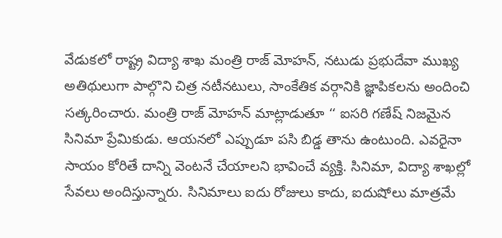వేడుకలో రాష్ట్ర విద్యా శాఖ మంత్రి రాజ్‌ మోహన్‌, నటుడు ప్రభుదేవా ముఖ్య అతిథులుగా పాల్గొని చిత్ర నటీనటులు, సాంకేతిక వర్గానికి జ్ఞాపికలను అందించి సత్కరించారు. మంత్రి రాజ్‌ మోహన్‌ మాట్లాడుతూ ‘‘ ఐసరి గణేష్‌ నిజమైన సినిమా ప్రేమికుడు. ఆయనలో ఎప్పుడూ పసి బిడ్డ తాను ఉంటుంది. ఎవరైనా సాయం కోరితే దాన్ని వెంటనే చేయాలని భావించే వ్యక్తి. సినిమా, విద్యా శాఖల్లో సేవలు అందిస్తున్నారు. సినిమాలు ఐదు రోజులు కాదు, ఐదుషోలు మాత్రమే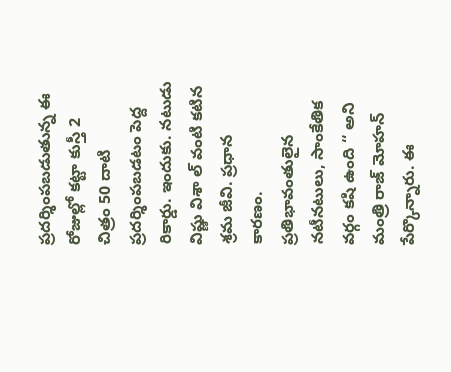ప్రదర్శింపబడుతున్న ఈ రోజుల్లో కట్టా కుస్తీ 2 చిత్రం 50 దాటి ప్రదర్శింపబడటం పెద్ద రికార్డు. ఇందుకు. నటుడు విష్ణు విశా ల్‌ వంటి కటిన శ్రమ జీవి. ప్రధాన కారణం. ప్రతిభావంతులైన నటీనటులు, సాంకేతిక వర్గం కషి ఉంది ‘‘ అని మంత్రి రాజ్‌ మోహన్‌ పేర్కొన్నారు. ఈ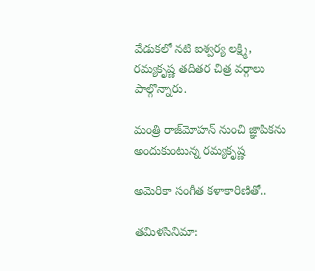వేడుకలో నటి ఐశ్వర్య లక్ష్మి, రమ్యకృష్ణ తదితర చిత్ర వర్గాలు పాల్గొన్నారు.

మంత్రి రాజ్‌మోహన్‌ నుంచి జ్ఞాపికను అందుకుంటున్న రమ్యకృష్ణ

అమెరికా సంగీత కళాకారిణితో..

తమిళసినిమా: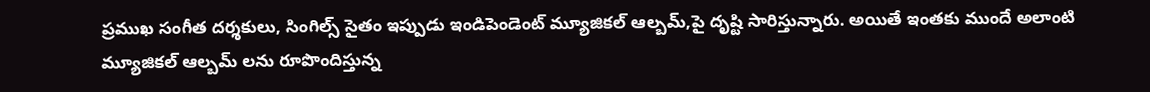ప్రముఖ సంగీత దర్శకులు, సింగిల్స్‌ సైతం ఇప్పుడు ఇండిపెండెంట్‌ మ్యూజికల్‌ ఆల్బమ్‌,పై దృష్టి సారిస్తున్నారు. అయితే ఇంతకు ముందే అలాంటి మ్యూజికల్‌ ఆల్బమ్‌ లను రూపొందిస్తున్న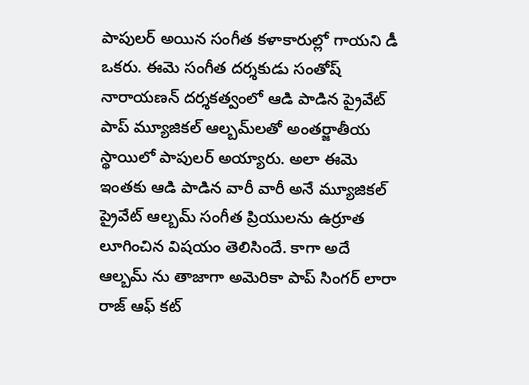పాపులర్‌ అయిన సంగీత కళాకారుల్లో గాయని డీ ఒకరు. ఈమె సంగీత దర్శకుడు సంతోష్‌ నారాయణన్‌ దర్శకత్వంలో ఆడి పాడిన ప్రైవేట్‌ పాప్‌ మ్యూజికల్‌ ఆల్బమ్‌లతో అంతర్జాతీయ స్థాయిలో పాపులర్‌ అయ్యారు. అలా ఈమె ఇంతకు ఆడి పాడిన వారీ వారీ అనే మ్యూజికల్‌ ప్రైవేట్‌ ఆల్బమ్‌ సంగీత ప్రియులను ఉర్రూత లూగించిన విషయం తెలిసిందే. కాగా అదే ఆల్బమ్‌ ను తాజాగా అమెరికా పాప్‌ సింగర్‌ లారా రాజ్‌ ఆఫ్‌ కట్‌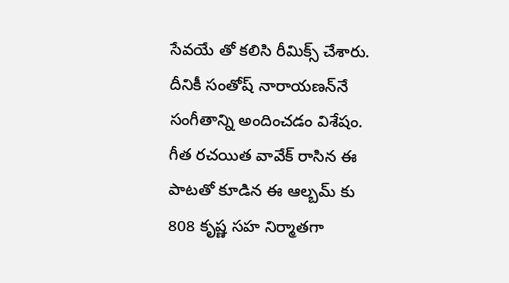సేవయే తో కలిసి రీమిక్స్‌ చేశారు. దీనికీ సంతోష్‌ నారాయణన్‌నే సంగీతాన్ని అందించడం విశేషం. గీత రచయిత వావేక్‌ రాసిన ఈ పాటతో కూడిన ఈ ఆల్బమ్‌ కు 808 కృష్ణ సహ నిర్మాతగా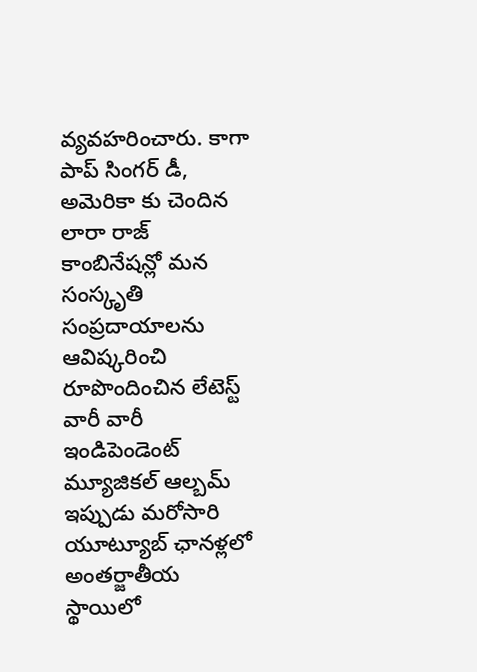వ్యవహరించారు. కాగా పాప్‌ సింగర్‌ డీ, అమెరికా కు చెందిన లారా రాజ్‌ కాంబినేషన్లో మన సంస్కృతి సంప్రదాయాలను ఆవిష్కరించి రూపొందించిన లేటెస్ట్‌ వారీ వారీ ఇండిపెండెంట్‌ మ్యూజికల్‌ ఆల్బమ్‌ ఇప్పుడు మరోసారి యూట్యూబ్‌ ఛానళ్లలో అంతర్జాతీయ స్థాయిలో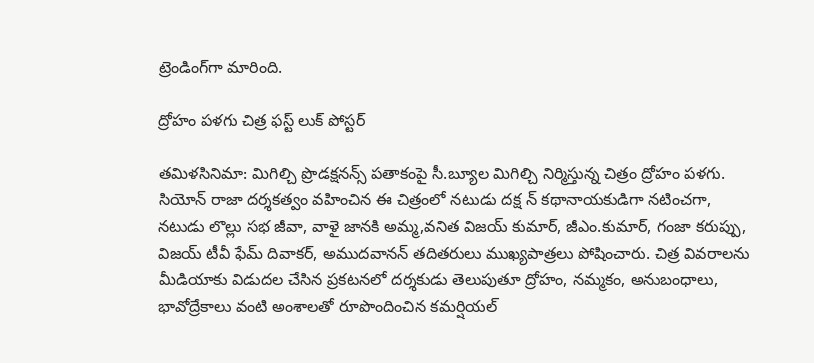ట్రెండింగ్‌గా మారింది.

ద్రోహం పళగు చిత్ర ఫస్ట్‌ లుక్‌ పోస్టర్‌

తమిళసినిమా: మిగిల్చి ప్రొడక్షనన్స్‌ పతాకంపై సీ.బ్యూల మిగిల్చి నిర్మిస్తున్న చిత్రం ద్రోహం పళగు. సియోన్‌ రాజా దర్శకత్వం వహించిన ఈ చిత్రంలో నటుడు దక్ష న్‌ కథానాయకుడిగా నటించగా, నటుడు లొల్లు సభ జీవా, వాళై జానకి అమ్మ,వనిత విజయ్‌ కుమార్‌, జీఎం.కుమార్‌, గంజా కరుప్పు, విజయ్‌ టీవీ ఫేమ్‌ దివాకర్‌, అముదవానన్‌ తదితరులు ముఖ్యపాత్రలు పోషించారు. చిత్ర వివరాలను మీడియాకు విడుదల చేసిన ప్రకటనలో దర్శకుడు తెలుపుతూ ద్రోహం, నమ్మకం, అనుబంధాలు, భావోద్రేకాలు వంటి అంశాలతో రూపొందించిన కమర్షియల్‌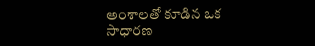అంశాలతో కూడిన ఒక సాధారణ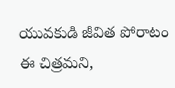యువకుడి జీవిత పోరాటం ఈ చిత్రమని,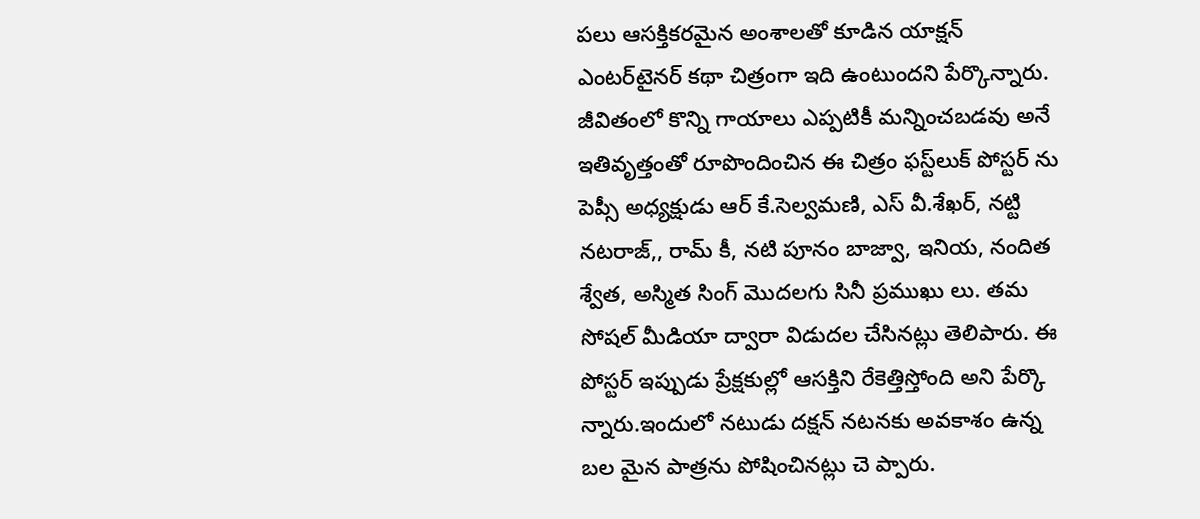పలు ఆసక్తికరమైన అంశాలతో కూడిన యాక్షన్‌ ఎంటర్‌టైనర్‌ కథా చిత్రంగా ఇది ఉంటుందని పేర్కొన్నారు. జీవితంలో కొన్ని గాయాలు ఎప్పటికీ మన్నించబడవు అనే ఇతివృత్తంతో రూపొందించిన ఈ చిత్రం ఫస్ట్‌లుక్‌ పోస్టర్‌ ను పెప్సీ అధ్యక్షుడు ఆర్‌ కే.సెల్వమణి, ఎస్‌ వీ.శేఖర్‌, నట్టి నటరాజ్‌,, రామ్‌ కీ, నటి పూనం బాజ్వా, ఇనియ, నందిత శ్వేత, అస్మిత సింగ్‌ మొదలగు సినీ ప్రముఖు లు. తమ సోషల్‌ మీడియా ద్వారా విడుదల చేసినట్లు తెలిపారు. ఈ పోస్టర్‌ ఇప్పుడు ప్రేక్షకుల్లో ఆసక్తిని రేకెత్తిస్తోంది అని పేర్కొ న్నారు.ఇందులో నటుడు దక్షన్‌ నటనకు అవకాశం ఉన్న బల మైన పాత్రను పోషించినట్లు చె ప్పారు.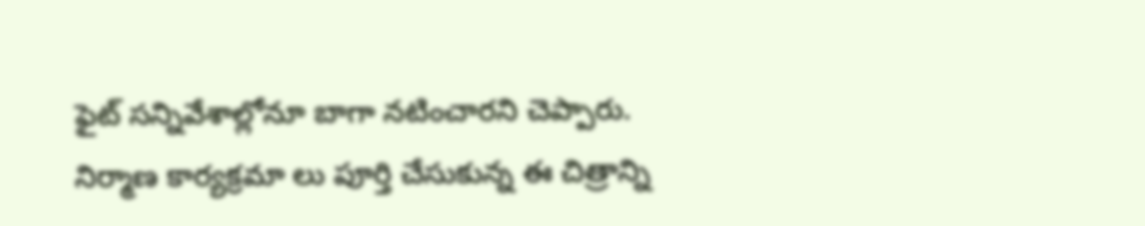ఫైట్‌ సన్నివేశాల్లోనూ బాగా నటించారని చెప్పారు. నిర్మాణ కార్యక్రమా లు పూర్తి చేసుకున్న ఈ చిత్రాన్ని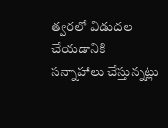త్వరలో విడుదల చేయడానికి సన్నాహాలు చేస్తున్నట్లు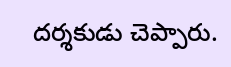దర్శకుడు చెప్పారు.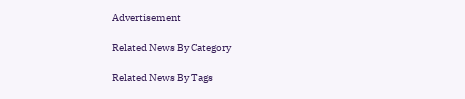Advertisement

Related News By Category

Related News By Tags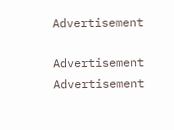Advertisement

Advertisement
Advertisement